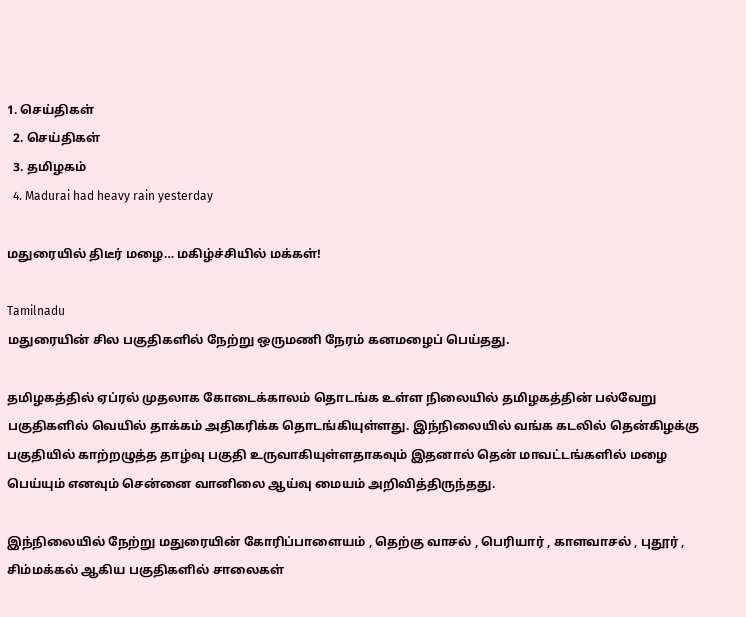1. செய்திகள்
  2. செய்திகள்
  3. த‌மிழக‌ம்
  4. Madurai had heavy rain yesterday

மதுரையில் திடீர் மழை… மகிழ்ச்சியில் மக்கள்!

Tamilnadu
மதுரையின் சில பகுதிகளில் நேற்று ஒருமணி நேரம் கனமழைப் பெய்தது.

தமிழகத்தில் ஏப்ரல் முதலாக கோடைக்காலம் தொடங்க உள்ள நிலையில் தமிழகத்தின் பல்வேறு பகுதிகளில் வெயில் தாக்கம் அதிகரிக்க தொடங்கியுள்ளது. இந்நிலையில் வங்க கடலில் தென்கிழக்கு பகுதியில் காற்றழுத்த தாழ்வு பகுதி உருவாகியுள்ளதாகவும் இதனால் தென் மாவட்டங்களில் மழை பெய்யும் எனவும் சென்னை வானிலை ஆய்வு மையம் அறிவித்திருந்தது.

இந்நிலையில் நேற்று மதுரையின் கோரிப்பாளையம் , தெற்கு வாசல் , பெரியார் , காளவாசல் , புதூர் , சிம்மக்கல் ஆகிய பகுதிகளில் சாலைகள்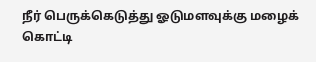நீர் பெருக்கெடுத்து ஓடுமளவுக்கு மழைக் கொட்டி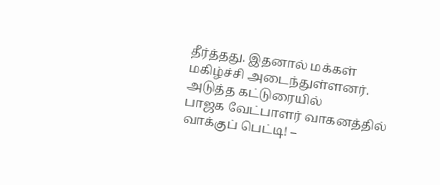தீர்த்தது. இதனால் மக்கள் மகிழ்ச்சி அடைந்துள்ளனர்.
அடுத்த கட்டுரையில்
பாஜக வேட்பாளர் வாகனத்தில் வாக்குப் பெட்டி! –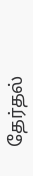தேர்தல்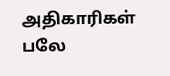அதிகாரிகள் பலே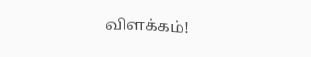விளக்கம்!